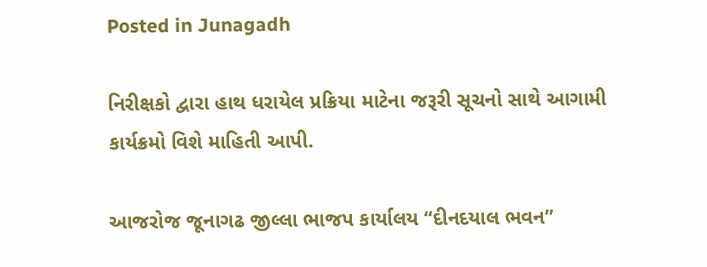Posted in Junagadh

નિરીક્ષકો દ્વારા હાથ ધરાયેલ પ્રક્રિયા માટેના જરૂરી સૂચનો સાથે આગામી કાર્યક્રમો વિશે માહિતી આપી.

આજરોજ જૂનાગઢ જીલ્લા ભાજપ કાર્યાલય “દીનદયાલ ભવન”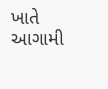ખાતે આગામી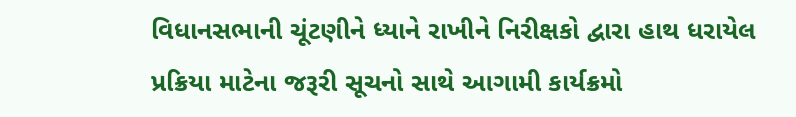વિધાનસભાની ચૂંટણીને ધ્યાને રાખીને નિરીક્ષકો દ્વારા હાથ ધરાયેલ પ્રક્રિયા માટેના જરૂરી સૂચનો સાથે આગામી કાર્યક્રમો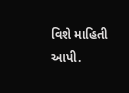વિશે માહિતી આપી.